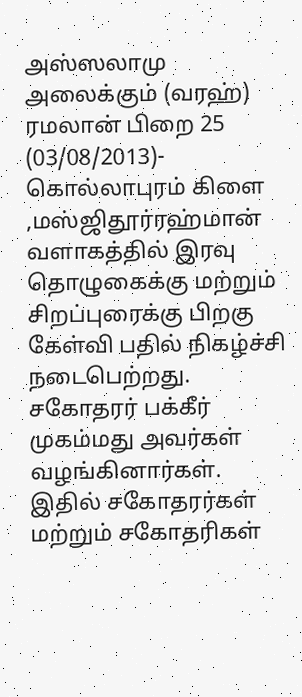அஸ்ஸலாமு அலைக்கும் (வரஹ்)
ரமலான் பிறை 25 (03/08/2013)- கொல்லாபுரம் கிளை ,மஸ்ஜிதூர்ரஹ்மான் வளாகத்தில் இரவு தொழுகைக்கு மற்றும் சிறப்புரைக்கு பிறகு கேள்வி பதில் நிகழ்ச்சி நடைபெற்றது.
சகோதரர் பக்கீர் முகம்மது அவர்கள் வழங்கினார்கள்.
இதில் சகோதரர்கள் மற்றும் சகோதரிகள்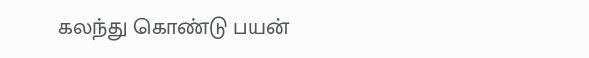கலந்து கொண்டு பயன்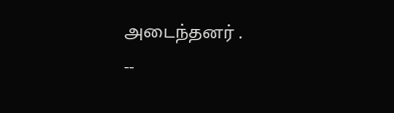அடைந்தனர் .
--